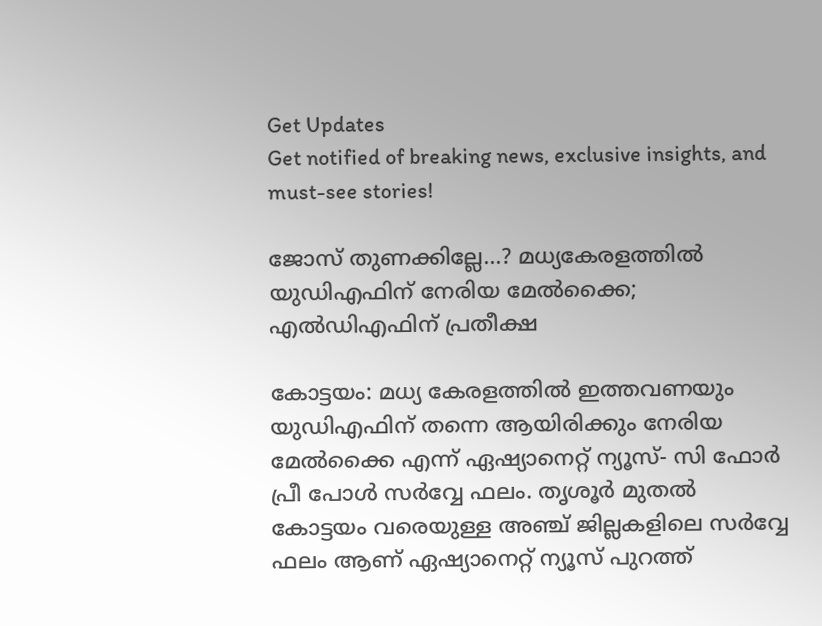Get Updates
Get notified of breaking news, exclusive insights, and must-see stories!

ജോസ് തുണക്കില്ലേ...? മധ്യകേരളത്തില്‍ യുഡിഎഫിന് നേരിയ മേല്‍ക്കൈ; എല്‍ഡിഎഫിന് പ്രതീക്ഷ

കോട്ടയം: മധ്യ കേരളത്തില്‍ ഇത്തവണയും യുഡിഎഫിന് തന്നെ ആയിരിക്കും നേരിയ മേല്‍ക്കൈ എന്ന് ഏഷ്യാനെറ്റ് ന്യൂസ്- സി ഫോര്‍ പ്രീ പോള്‍ സര്‍വ്വേ ഫലം. തൃശൂര്‍ മുതല്‍ കോട്ടയം വരെയുള്ള അഞ്ച് ജില്ലകളിലെ സര്‍വ്വേ ഫലം ആണ് ഏഷ്യാനെറ്റ് ന്യൂസ് പുറത്ത്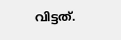വിട്ടത്.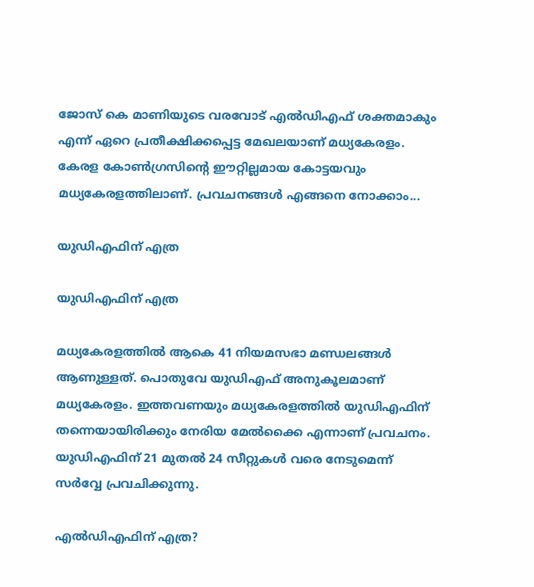ജോസ് കെ മാണിയുടെ വരവോട് എല്‍ഡിഎഫ് ശക്തമാകും എന്ന് ഏറെ പ്രതീക്ഷിക്കപ്പെട്ട മേഖലയാണ് മധ്യകേരളം. കേരള കോണ്‍ഗ്രസിന്റെ ഈറ്റില്ലമായ കോട്ടയവും മധ്യകേരളത്തിലാണ്. പ്രവചനങ്ങള്‍ എങ്ങനെ നോക്കാം...

യുഡിഎഫിന് എത്ര

യുഡിഎഫിന് എത്ര

മധ്യകേരളത്തില്‍ ആകെ 41 നിയമസഭാ മണ്ഡലങ്ങള്‍ ആണുള്ളത്. പൊതുവേ യുഡിഎഫ് അനുകൂലമാണ് മധ്യകേരളം. ഇത്തവണയും മധ്യകേരളത്തില്‍ യുഡിഎഫിന് തന്നെയായിരിക്കും നേരിയ മേല്‍ക്കൈ എന്നാണ് പ്രവചനം. യുഡിഎഫിന് 21 മുതല്‍ 24 സീറ്റുകള്‍ വരെ നേടുമെന്ന് സര്‍വ്വേ പ്രവചിക്കുന്നു.

എല്‍ഡിഎഫിന് എത്ര?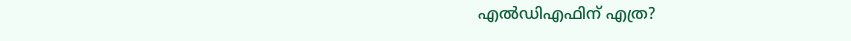എല്‍ഡിഎഫിന് എത്ര?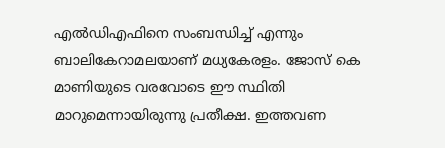എല്‍ഡിഎഫിനെ സംബന്ധിച്ച് എന്നും ബാലികേറാമലയാണ് മധ്യകേരളം. ജോസ് കെ മാണിയുടെ വരവോടെ ഈ സ്ഥിതി മാറുമെന്നായിരുന്നു പ്രതീക്ഷ. ഇത്തവണ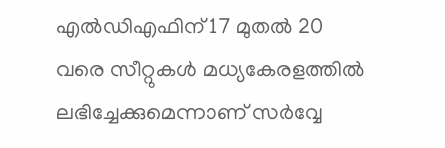എല്‍ഡിഎഫിന് 17 മുതല്‍ 20 വരെ സീറ്റുകള്‍ മധ്യകേരളത്തില്‍ ലഭിച്ചേക്കുമെന്നാണ് സര്‍വ്വേ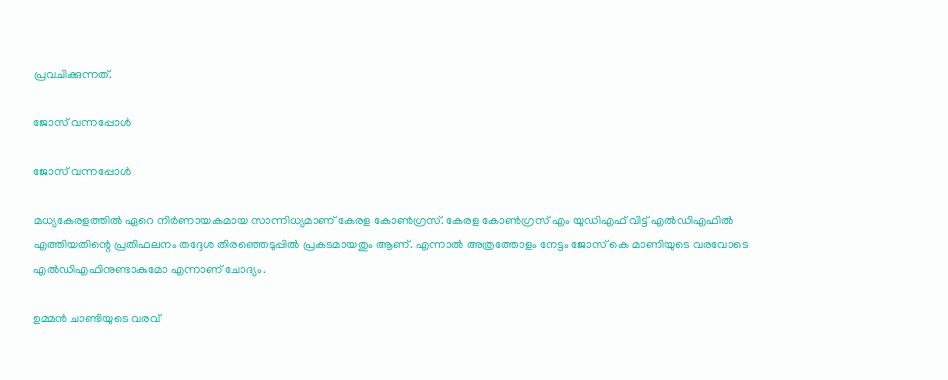പ്രവചിക്കുന്നത്.

ജോസ് വന്നപ്പോള്‍

ജോസ് വന്നപ്പോള്‍

മധ്യകേരളത്തില്‍ ഏറെ നിര്‍ണായകമായ സാന്നിധ്യമാണ് കേരള കോണ്‍ഗ്രസ്. കേരള കോണ്‍ഗ്രസ് എം യുഡിഎഫ് വിട്ട് എല്‍ഡിഎഫില്‍ എത്തിയതിന്റെ പ്രതിഫലനം തദ്ദേശ തിരഞ്ഞെടുപ്പില്‍ പ്രകടമായതും ആണ്. എന്നാല്‍ അത്രത്തോളം നേട്ടം ജോസ് കെ മാണിയുടെ വരവോടെ എല്‍ഡിഎഫിനുണ്ടാകുമോ എന്നാണ് ചോദ്യം.

ഉമ്മന്‍ ചാണ്ടിയുടെ വരവ്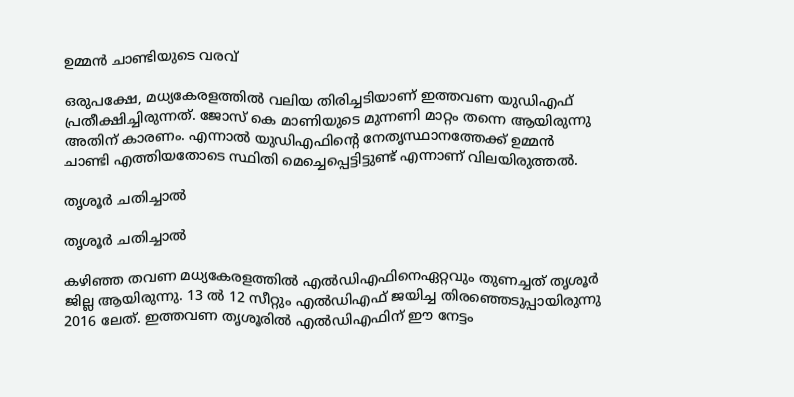ഉമ്മന്‍ ചാണ്ടിയുടെ വരവ്

ഒരുപക്ഷേ, മധ്യകേരളത്തില്‍ വലിയ തിരിച്ചടിയാണ് ഇത്തവണ യുഡിഎഫ് പ്രതീക്ഷിച്ചിരുന്നത്. ജോസ് കെ മാണിയുടെ മുന്നണി മാറ്റം തന്നെ ആയിരുന്നു അതിന് കാരണം. എന്നാല്‍ യുഡിഎഫിന്റെ നേതൃസ്ഥാനത്തേക്ക് ഉമ്മന്‍ ചാണ്ടി എത്തിയതോടെ സ്ഥിതി മെച്ചെപ്പെട്ടിട്ടുണ്ട് എന്നാണ് വിലയിരുത്തല്‍.

തൃശൂര്‍ ചതിച്ചാല്‍

തൃശൂര്‍ ചതിച്ചാല്‍

കഴിഞ്ഞ തവണ മധ്യകേരളത്തില്‍ എല്‍ഡിഎഫിനെഏറ്റവും തുണച്ചത് തൃശൂര്‍ ജില്ല ആയിരുന്നു. 13 ല്‍ 12 സീറ്റും എല്‍ഡിഎഫ് ജയിച്ച തിരഞ്ഞെടുപ്പായിരുന്നു 2016 ലേത്. ഇത്തവണ തൃശൂരില്‍ എല്‍ഡിഎഫിന് ഈ നേട്ടം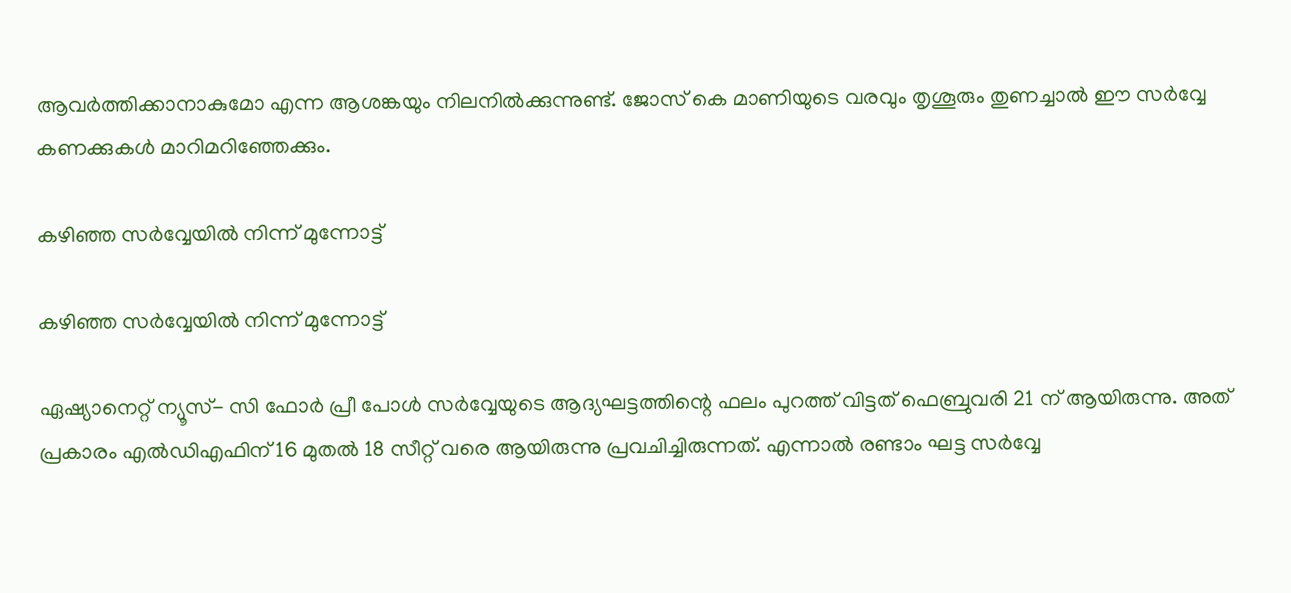ആവര്‍ത്തിക്കാനാകുമോ എന്ന ആശങ്കയും നിലനില്‍ക്കുന്നുണ്ട്. ജോസ് കെ മാണിയുടെ വരവും തൃശൂരും തുണച്ചാല്‍ ഈ സര്‍വ്വേ കണക്കുകള്‍ മാറിമറിഞ്ഞേക്കും.

കഴിഞ്ഞ സര്‍വ്വേയില്‍ നിന്ന് മുന്നോട്ട്

കഴിഞ്ഞ സര്‍വ്വേയില്‍ നിന്ന് മുന്നോട്ട്

ഏഷ്യാനെറ്റ് ന്യൂസ്- സി ഫോര്‍ പ്രീ പോള്‍ സര്‍വ്വേയുടെ ആദ്യഘട്ടത്തിന്റെ ഫലം പുറത്ത് വിട്ടത് ഫെബ്രുവരി 21 ന് ആയിരുന്നു. അത് പ്രകാരം എല്‍ഡിഎഫിന് 16 മുതല്‍ 18 സീറ്റ് വരെ ആയിരുന്നു പ്രവചിച്ചിരുന്നത്. എന്നാല്‍ രണ്ടാം ഘട്ട സര്‍വ്വേ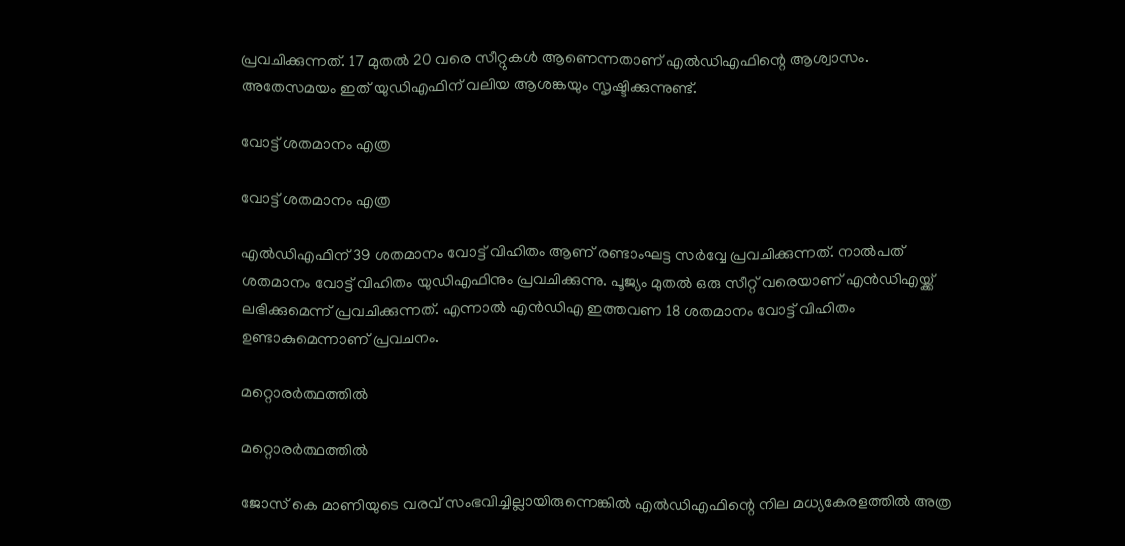പ്രവചിക്കുന്നത്. 17 മുതല്‍ 20 വരെ സീറ്റുകള്‍ ആണെന്നതാണ് എല്‍ഡിഎഫിന്റെ ആശ്വാസം. അതേസമയം ഇത് യുഡിഎഫിന് വലിയ ആശങ്കയും സൃഷ്ടിക്കുന്നുണ്ട്.

വോട്ട് ശതമാനം എത്ര

വോട്ട് ശതമാനം എത്ര

എല്‍ഡിഎഫിന് 39 ശതമാനം വോട്ട് വിഹിതം ആണ് രണ്ടാംഘട്ട സര്‍വ്വേ പ്രവചിക്കുന്നത്. നാല്‍പത് ശതമാനം വോട്ട് വിഹിതം യുഡിഎഫിനും പ്രവചിക്കുന്നു. പൂജ്യം മുതല്‍ ഒരു സീറ്റ് വരെയാണ് എന്‍ഡിഎയ്ക്ക് ലഭിക്കുമെന്ന് പ്രവചിക്കുന്നത്. എന്നാല്‍ എന്‍ഡിഎ ഇത്തവണ 18 ശതമാനം വോട്ട് വിഹിതം ഉണ്ടാകുമെന്നാണ് പ്രവചനം.

മറ്റൊരര്‍ത്ഥത്തില്‍

മറ്റൊരര്‍ത്ഥത്തില്‍

ജോസ് കെ മാണിയുടെ വരവ് സംഭവിച്ചില്ലായിരുന്നെങ്കില്‍ എല്‍ഡിഎഫിന്റെ നില മധ്യകേരളത്തില്‍ അത്ര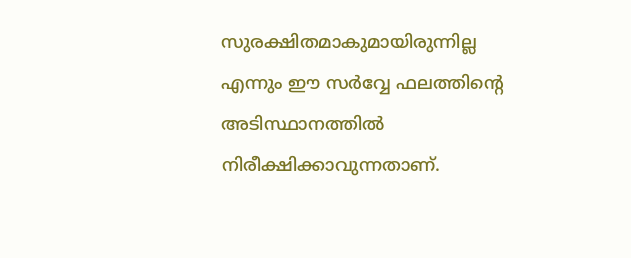സുരക്ഷിതമാകുമായിരുന്നില്ല എന്നും ഈ സര്‍വ്വേ ഫലത്തിന്റെ അടിസ്ഥാനത്തില്‍ നിരീക്ഷിക്കാവുന്നതാണ്.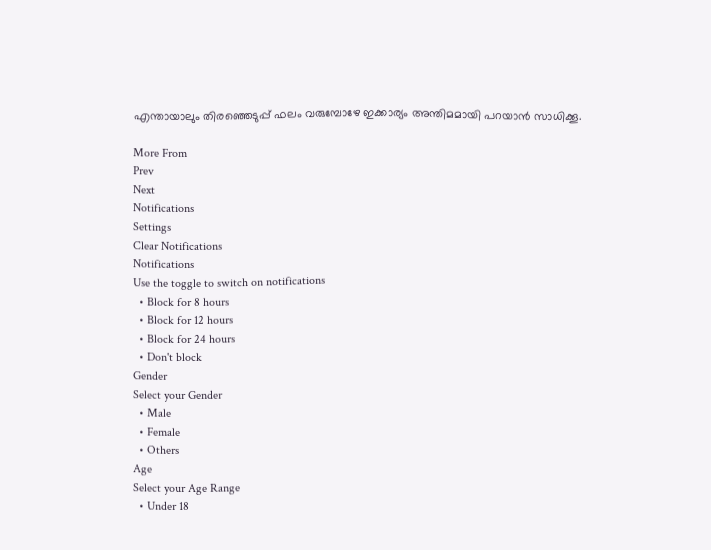എന്തായാലും തിരഞ്ഞെടുപ്പ് ഫലം വരുമ്പോഴേ ഇക്കാര്യം അന്തിമമായി പറയാന്‍ സാധിക്കൂ.

More From
Prev
Next
Notifications
Settings
Clear Notifications
Notifications
Use the toggle to switch on notifications
  • Block for 8 hours
  • Block for 12 hours
  • Block for 24 hours
  • Don't block
Gender
Select your Gender
  • Male
  • Female
  • Others
Age
Select your Age Range
  • Under 18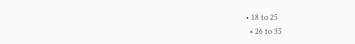• 18 to 25
  • 26 to 35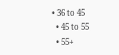• 36 to 45
  • 45 to 55
  • 55+